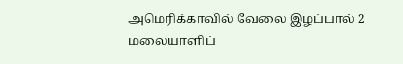அமெரிக்காவில் வேலை இழப்பால் 2 மலையாளிப்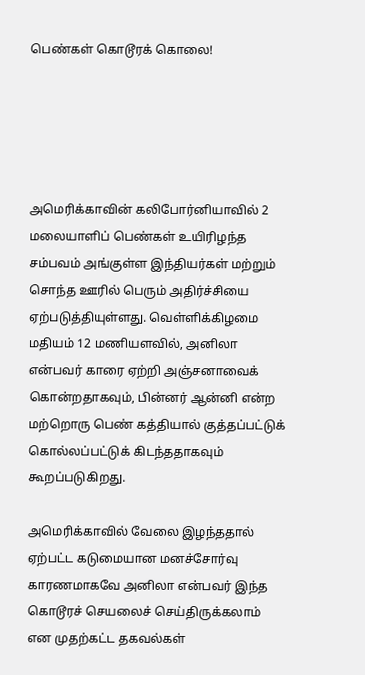பெண்கள் கொடூரக் கொலை!





அமெரிக்காவின் கலிபோர்னியாவில் 2  மலையாளிப் பெண்கள் உயிரிழந்த சம்பவம் அங்குள்ள இந்தியர்கள் மற்றும் சொந்த ஊரில் பெரும் அதிர்ச்சியை ஏற்படுத்தியுள்ளது. வெள்ளிக்கிழமை மதியம் 12 மணியளவில், அனிலா என்பவர் காரை ஏற்றி அஞ்சனாவைக் கொன்றதாகவும், பின்னர் ஆன்னி என்ற மற்றொரு பெண் கத்தியால் குத்தப்பட்டுக் கொல்லப்பட்டுக் கிடந்ததாகவும் கூறப்படுகிறது.

அமெரிக்காவில் வேலை இழந்ததால் ஏற்பட்ட கடுமையான மனச்சோர்வு காரணமாகவே அனிலா என்பவர் இந்த கொடூரச் செயலைச் செய்திருக்கலாம் என முதற்கட்ட தகவல்கள்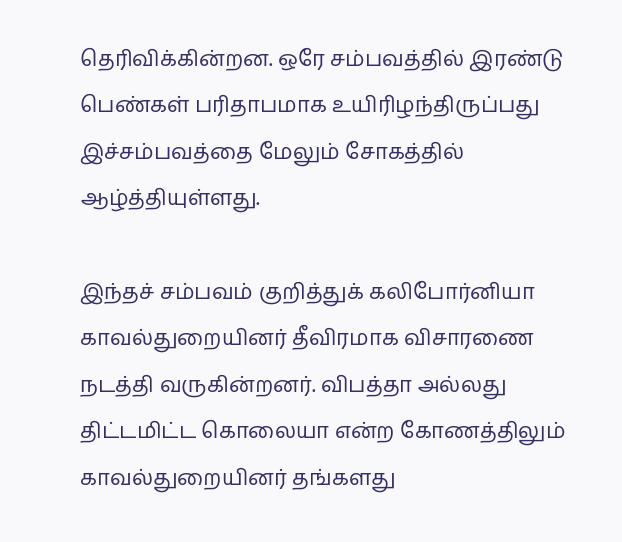தெரிவிக்கின்றன. ஒரே சம்பவத்தில் இரண்டு பெண்கள் பரிதாபமாக உயிரிழந்திருப்பது இச்சம்பவத்தை மேலும் சோகத்தில் ஆழ்த்தியுள்ளது.

இந்தச் சம்பவம் குறித்துக் கலிபோர்னியா காவல்துறையினர் தீவிரமாக விசாரணை நடத்தி வருகின்றனர். விபத்தா அல்லது திட்டமிட்ட கொலையா என்ற கோணத்திலும் காவல்துறையினர் தங்களது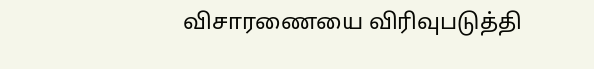விசாரணையை விரிவுபடுத்தி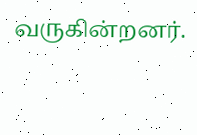வருகின்றனர்.